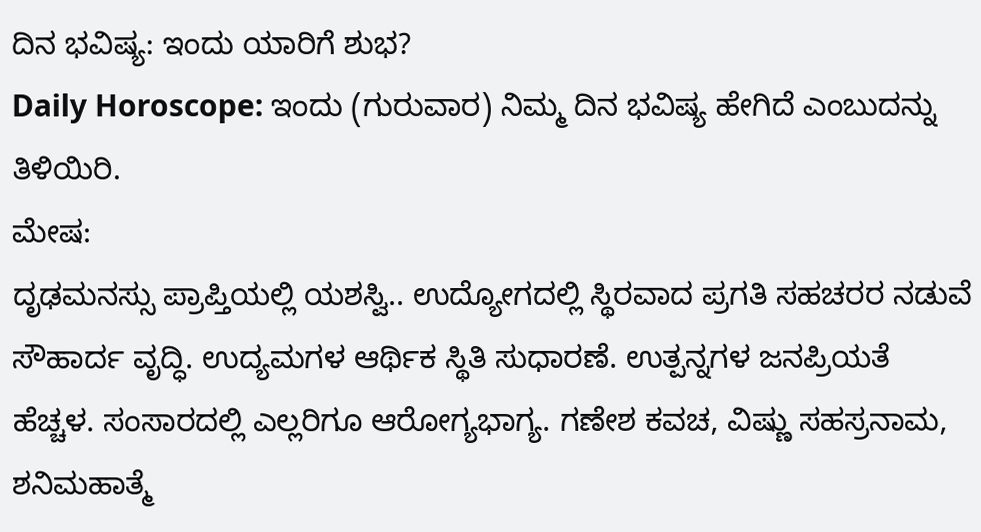ದಿನ ಭವಿಷ್ಯ: ಇಂದು ಯಾರಿಗೆ ಶುಭ?
Daily Horoscope: ಇಂದು (ಗುರುವಾರ) ನಿಮ್ಮ ದಿನ ಭವಿಷ್ಯ ಹೇಗಿದೆ ಎಂಬುದನ್ನು ತಿಳಿಯಿರಿ.
ಮೇಷ:
ದೃಢಮನಸ್ಸು ಪ್ರಾಪ್ತಿಯಲ್ಲಿ ಯಶಸ್ವಿ.. ಉದ್ಯೋಗದಲ್ಲಿ ಸ್ಥಿರವಾದ ಪ್ರಗತಿ ಸಹಚರರ ನಡುವೆ ಸೌಹಾರ್ದ ವೃದ್ಧಿ. ಉದ್ಯಮಗಳ ಆರ್ಥಿಕ ಸ್ಥಿತಿ ಸುಧಾರಣೆ. ಉತ್ಪನ್ನಗಳ ಜನಪ್ರಿಯತೆ ಹೆಚ್ಚಳ. ಸಂಸಾರದಲ್ಲಿ ಎಲ್ಲರಿಗೂ ಆರೋಗ್ಯಭಾಗ್ಯ. ಗಣೇಶ ಕವಚ, ವಿಷ್ಣು ಸಹಸ್ರನಾಮ, ಶನಿಮಹಾತ್ಮೆ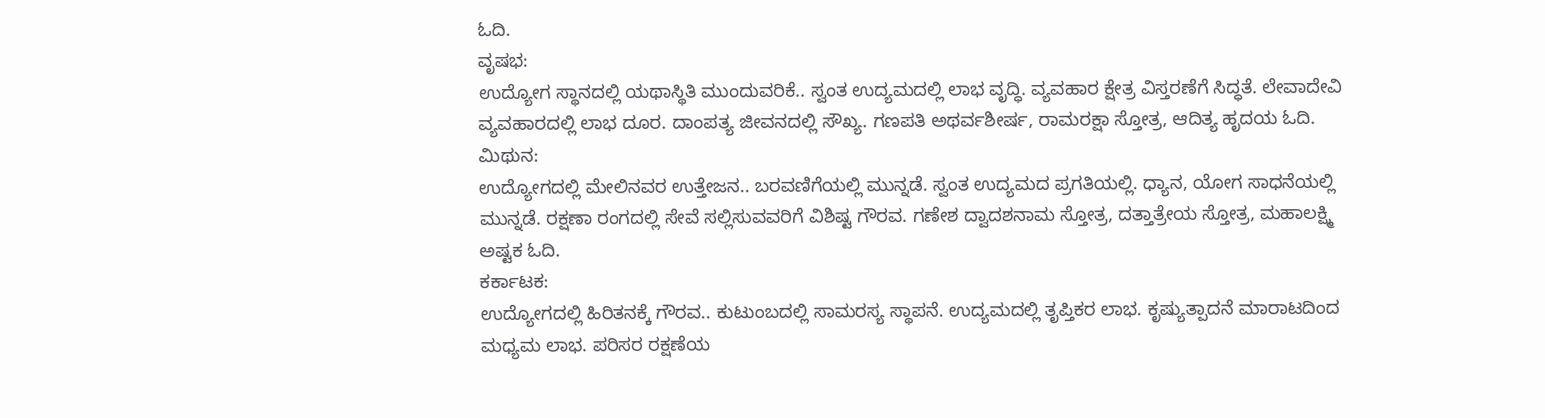ಓದಿ.
ವೃಷಭ:
ಉದ್ಯೋಗ ಸ್ಥಾನದಲ್ಲಿ ಯಥಾಸ್ಥಿತಿ ಮುಂದುವರಿಕೆ.. ಸ್ವಂತ ಉದ್ಯಮದಲ್ಲಿ ಲಾಭ ವೃದ್ಧಿ. ವ್ಯವಹಾರ ಕ್ಷೇತ್ರ ವಿಸ್ತರಣೆಗೆ ಸಿದ್ಧತೆ. ಲೇವಾದೇವಿ ವ್ಯವಹಾರದಲ್ಲಿ ಲಾಭ ದೂರ. ದಾಂಪತ್ಯ ಜೀವನದಲ್ಲಿ ಸೌಖ್ಯ. ಗಣಪತಿ ಅಥರ್ವಶೀರ್ಷ, ರಾಮರಕ್ಷಾ ಸ್ತೋತ್ರ, ಆದಿತ್ಯ ಹೃದಯ ಓದಿ.
ಮಿಥುನ:
ಉದ್ಯೋಗದಲ್ಲಿ ಮೇಲಿನವರ ಉತ್ತೇಜನ.. ಬರವಣಿಗೆಯಲ್ಲಿ ಮುನ್ನಡೆ. ಸ್ವಂತ ಉದ್ಯಮದ ಪ್ರಗತಿಯಲ್ಲಿ. ಧ್ಯಾನ, ಯೋಗ ಸಾಧನೆಯಲ್ಲಿ ಮುನ್ನಡೆ. ರಕ್ಷಣಾ ರಂಗದಲ್ಲಿ ಸೇವೆ ಸಲ್ಲಿಸುವವರಿಗೆ ವಿಶಿಷ್ಟ ಗೌರವ. ಗಣೇಶ ದ್ವಾದಶನಾಮ ಸ್ತೋತ್ರ, ದತ್ತಾತ್ರೇಯ ಸ್ತೋತ್ರ, ಮಹಾಲಕ್ಷ್ಮಿ ಅಷ್ಟಕ ಓದಿ.
ಕರ್ಕಾಟಕ:
ಉದ್ಯೋಗದಲ್ಲಿ ಹಿರಿತನಕ್ಕೆ ಗೌರವ.. ಕುಟುಂಬದಲ್ಲಿ ಸಾಮರಸ್ಯ ಸ್ಥಾಪನೆ. ಉದ್ಯಮದಲ್ಲಿ ತೃಪ್ತಿಕರ ಲಾಭ. ಕೃಷ್ಯುತ್ಪಾದನೆ ಮಾರಾಟದಿಂದ ಮಧ್ಯಮ ಲಾಭ. ಪರಿಸರ ರಕ್ಷಣೆಯ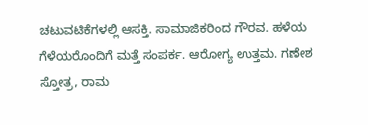ಚಟುವಟಿಕೆಗಳಲ್ಲಿ ಆಸಕ್ತಿ. ಸಾಮಾಜಿಕರಿಂದ ಗೌರವ. ಹಳೆಯ ಗೆಳೆಯರೊಂದಿಗೆ ಮತ್ತೆ ಸಂಪರ್ಕ. ಆರೋಗ್ಯ ಉತ್ತಮ. ಗಣೇಶ ಸ್ತೋತ್ರ, ರಾಮ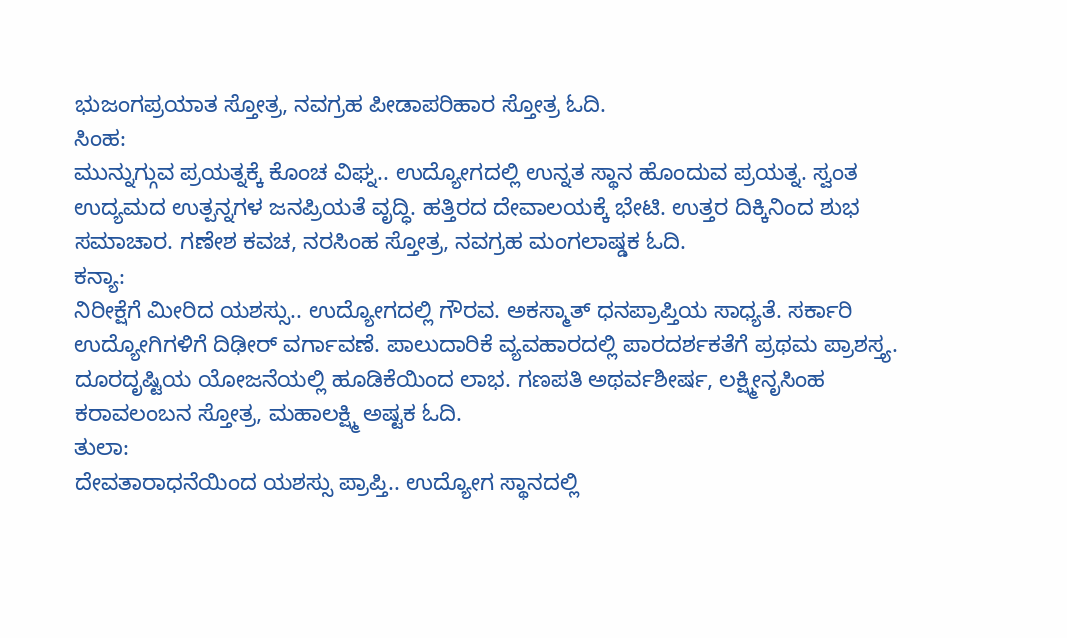ಭುಜಂಗಪ್ರಯಾತ ಸ್ತೋತ್ರ, ನವಗ್ರಹ ಪೀಡಾಪರಿಹಾರ ಸ್ತೋತ್ರ ಓದಿ.
ಸಿಂಹ:
ಮುನ್ನುಗ್ಗುವ ಪ್ರಯತ್ನಕ್ಕೆ ಕೊಂಚ ವಿಘ್ನ.. ಉದ್ಯೋಗದಲ್ಲಿ ಉನ್ನತ ಸ್ಥಾನ ಹೊಂದುವ ಪ್ರಯತ್ನ. ಸ್ವಂತ ಉದ್ಯಮದ ಉತ್ಪನ್ನಗಳ ಜನಪ್ರಿಯತೆ ವೃದ್ಧಿ. ಹತ್ತಿರದ ದೇವಾಲಯಕ್ಕೆ ಭೇಟಿ. ಉತ್ತರ ದಿಕ್ಕಿನಿಂದ ಶುಭ ಸಮಾಚಾರ. ಗಣೇಶ ಕವಚ, ನರಸಿಂಹ ಸ್ತೋತ್ರ, ನವಗ್ರಹ ಮಂಗಲಾಷ್ಡಕ ಓದಿ.
ಕನ್ಯಾ:
ನಿರೀಕ್ಷೆಗೆ ಮೀರಿದ ಯಶಸ್ಸು.. ಉದ್ಯೋಗದಲ್ಲಿ ಗೌರವ. ಅಕಸ್ಮಾತ್ ಧನಪ್ರಾಪ್ತಿಯ ಸಾಧ್ಯತೆ. ಸರ್ಕಾರಿ ಉದ್ಯೋಗಿಗಳಿಗೆ ದಿಢೀರ್ ವರ್ಗಾವಣೆ. ಪಾಲುದಾರಿಕೆ ವ್ಯವಹಾರದಲ್ಲಿ ಪಾರದರ್ಶಕತೆಗೆ ಪ್ರಥಮ ಪ್ರಾಶಸ್ತ್ಯ. ದೂರದೃಷ್ಟಿಯ ಯೋಜನೆಯಲ್ಲಿ ಹೂಡಿಕೆಯಿಂದ ಲಾಭ. ಗಣಪತಿ ಅಥರ್ವಶೀರ್ಷ, ಲಕ್ಷ್ಮೀನೃಸಿಂಹ ಕರಾವಲಂಬನ ಸ್ತೋತ್ರ, ಮಹಾಲಕ್ಷ್ಮಿ ಅಷ್ಟಕ ಓದಿ.
ತುಲಾ:
ದೇವತಾರಾಧನೆಯಿಂದ ಯಶಸ್ಸು ಪ್ರಾಪ್ತಿ.. ಉದ್ಯೋಗ ಸ್ಥಾನದಲ್ಲಿ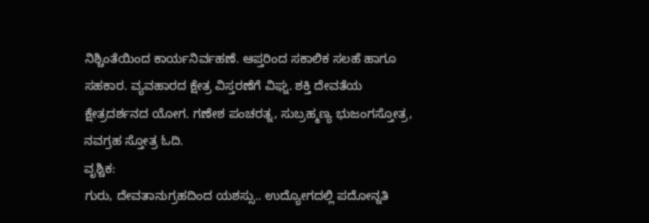ನಿಶ್ಚಿಂತೆಯಿಂದ ಕಾರ್ಯನಿರ್ವಹಣೆ. ಆಪ್ತರಿಂದ ಸಕಾಲಿಕ ಸಲಹೆ ಹಾಗೂ ಸಹಕಾರ. ವ್ಯವಹಾರದ ಕ್ಷೇತ್ರ ವಿಸ್ತರಣೆಗೆ ವಿಘ್ನ. ಶಕ್ತಿ ದೇವತೆಯ ಕ್ಷೇತ್ರದರ್ಶನದ ಯೋಗ. ಗಣೇಶ ಪಂಚರತ್ನ, ಸುಬ್ರಹ್ಮಣ್ಯ ಭುಜಂಗಸ್ತೋತ್ರ, ನವಗ್ರಹ ಸ್ತೋತ್ರ ಓದಿ.
ವೃಶ್ಚಿಕ:
ಗುರು, ದೇವತಾನುಗ್ರಹದಿಂದ ಯಶಸ್ಸು.. ಉದ್ಯೋಗದಲ್ಲಿ ಪದೋನ್ನತಿ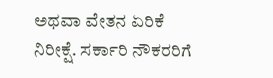ಅಥವಾ ವೇತನ ಏರಿಕೆ ನಿರೀಕ್ಷೆ. ಸರ್ಕಾರಿ ನೌಕರರಿಗೆ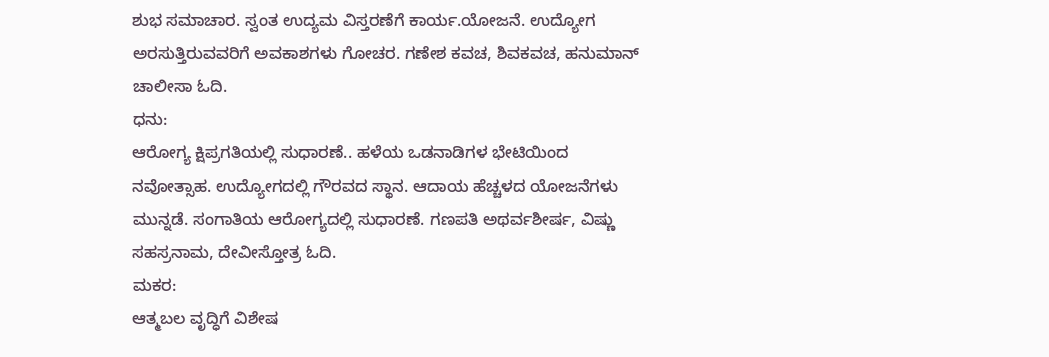ಶುಭ ಸಮಾಚಾರ. ಸ್ವಂತ ಉದ್ಯಮ ವಿಸ್ತರಣೆಗೆ ಕಾರ್ಯ.ಯೋಜನೆ. ಉದ್ಯೋಗ ಅರಸುತ್ತಿರುವವರಿಗೆ ಅವಕಾಶಗಳು ಗೋಚರ. ಗಣೇಶ ಕವಚ, ಶಿವಕವಚ, ಹನುಮಾನ್ ಚಾಲೀಸಾ ಓದಿ.
ಧನು:
ಆರೋಗ್ಯ ಕ್ಷಿಪ್ರಗತಿಯಲ್ಲಿ ಸುಧಾರಣೆ.. ಹಳೆಯ ಒಡನಾಡಿಗಳ ಭೇಟಿಯಿಂದ ನವೋತ್ಸಾಹ. ಉದ್ಯೋಗದಲ್ಲಿ ಗೌರವದ ಸ್ಥಾನ. ಆದಾಯ ಹೆಚ್ಚಳದ ಯೋಜನೆಗಳು ಮುನ್ನಡೆ. ಸಂಗಾತಿಯ ಆರೋಗ್ಯದಲ್ಲಿ ಸುಧಾರಣೆ. ಗಣಪತಿ ಅಥರ್ವಶೀರ್ಷ, ವಿಷ್ಣು ಸಹಸ್ರನಾಮ, ದೇವೀಸ್ತೋತ್ರ ಓದಿ.
ಮಕರ:
ಆತ್ಮಬಲ ವೃದ್ಧಿಗೆ ವಿಶೇಷ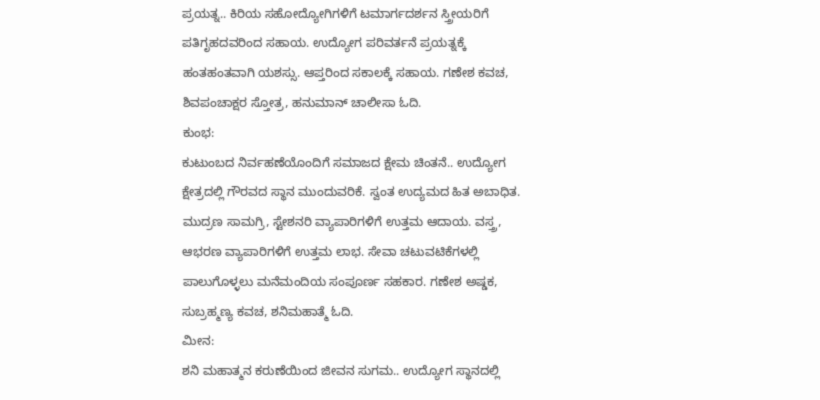ಪ್ರಯತ್ನ.. ಕಿರಿಯ ಸಹೋದ್ಯೋಗಿಗಳಿಗೆ ಟಮಾರ್ಗದರ್ಶನ ಸ್ತ್ರೀಯರಿಗೆ ಪತಿಗೃಹದವರಿಂದ ಸಹಾಯ. ಉದ್ಯೋಗ ಪರಿವರ್ತನೆ ಪ್ರಯತ್ನಕ್ಕೆ ಹಂತಹಂತವಾಗಿ ಯಶಸ್ಸು. ಆಪ್ತರಿಂದ ಸಕಾಲಕ್ಕೆ ಸಹಾಯ. ಗಣೇಶ ಕವಚ, ಶಿವಪಂಚಾಕ್ಷರ ಸ್ತೋತ್ರ, ಹನುಮಾನ್ ಚಾಲೀಸಾ ಓದಿ.
ಕುಂಭ:
ಕುಟುಂಬದ ನಿರ್ವಹಣೆಯೊಂದಿಗೆ ಸಮಾಜದ ಕ್ಷೇಮ ಚಿಂತನೆ.. ಉದ್ಯೋಗ ಕ್ಷೇತ್ರದಲ್ಲಿ ಗೌರವದ ಸ್ಥಾನ ಮುಂದುವರಿಕೆ. ಸ್ವಂತ ಉದ್ಯಮದ ಹಿತ ಅಬಾಧಿತ. ಮುದ್ರಣ ಸಾಮಗ್ರಿ, ಸ್ಟೇಶನರಿ ವ್ಯಾಪಾರಿಗಳಿಗೆ ಉತ್ತಮ ಆದಾಯ. ವಸ್ತ್ರ, ಆಭರಣ ವ್ಯಾಪಾರಿಗಳಿಗೆ ಉತ್ತಮ ಲಾಭ. ಸೇವಾ ಚಟುವಟಿಕೆಗಳಲ್ಲಿ ಪಾಲುಗೊಳ್ಳಲು ಮನೆಮಂದಿಯ ಸಂಪೂರ್ಣ ಸಹಕಾರ. ಗಣೇಶ ಅಷ್ಡಕ, ಸುಬ್ರಹ್ಮಣ್ಯ ಕವಚ, ಶನಿಮಹಾತ್ಮೆ ಓದಿ.
ಮೀನ:
ಶನಿ ಮಹಾತ್ಮನ ಕರುಣೆಯಿಂದ ಜೀವನ ಸುಗಮ.. ಉದ್ಯೋಗ ಸ್ಥಾನದಲ್ಲಿ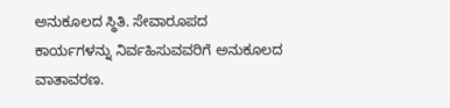ಅನುಕೂಲದ ಸ್ಥಿತಿ. ಸೇವಾರೂಪದ ಕಾರ್ಯಗಳನ್ನು ನಿರ್ವಹಿಸುವವರಿಗೆ ಅನುಕೂಲದ ವಾತಾವರಣ.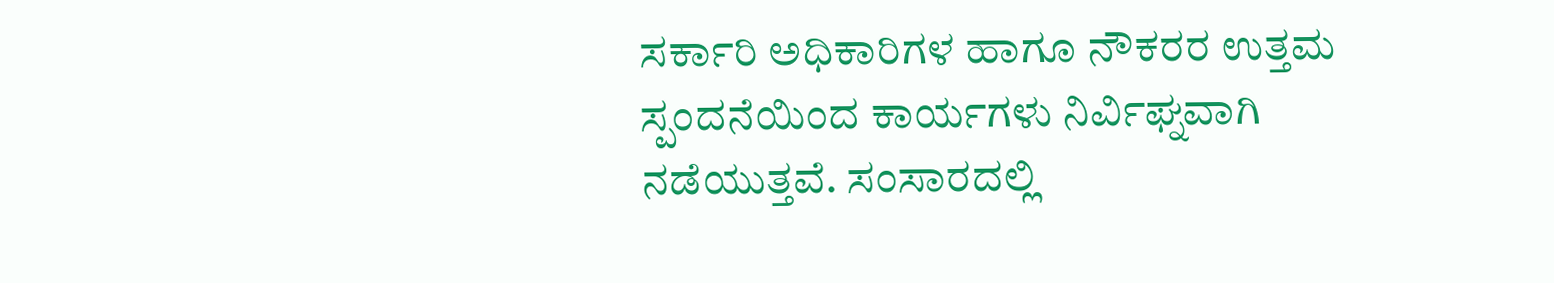ಸರ್ಕಾರಿ ಅಧಿಕಾರಿಗಳ ಹಾಗೂ ನೌಕರರ ಉತ್ತಮ ಸ್ಪಂದನೆಯಿಂದ ಕಾರ್ಯಗಳು ನಿರ್ವಿಘ್ನವಾಗಿ ನಡೆಯುತ್ತವೆ. ಸಂಸಾರದಲ್ಲಿ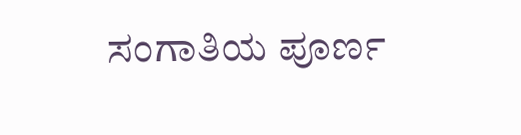ಸಂಗಾತಿಯ ಪೂರ್ಣ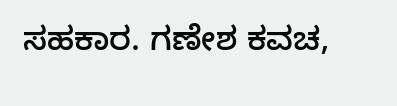ಸಹಕಾರ. ಗಣೇಶ ಕವಚ,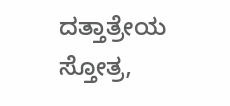ದತ್ತಾತ್ರೇಯ ಸ್ತೋತ್ರ,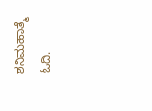ಶನಿಮಹಾತ್ಮೆ ಓದಿ.